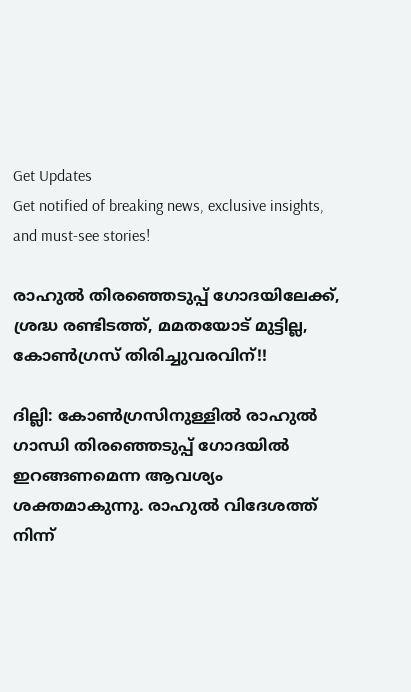Get Updates
Get notified of breaking news, exclusive insights, and must-see stories!

രാഹുല്‍ തിരഞ്ഞെടുപ്പ് ഗോദയിലേക്ക്, ശ്രദ്ധ രണ്ടിടത്ത്, മമതയോട് മുട്ടില്ല, കോണ്‍ഗ്രസ് തിരിച്ചുവരവിന്!!

ദില്ലി: കോണ്‍ഗ്രസിനുള്ളില്‍ രാഹുല്‍ ഗാന്ധി തിരഞ്ഞെടുപ്പ് ഗോദയില്‍ ഇറങ്ങണമെന്ന ആവശ്യം ശക്തമാകുന്നു. രാഹുല്‍ വിദേശത്ത് നിന്ന്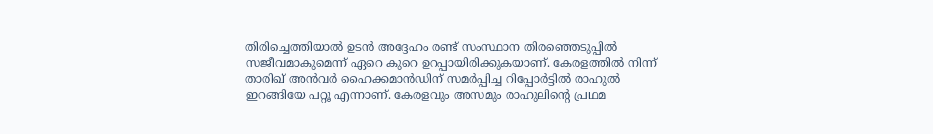തിരിച്ചെത്തിയാല്‍ ഉടന്‍ അദ്ദേഹം രണ്ട് സംസ്ഥാന തിരഞ്ഞെടുപ്പില്‍ സജീവമാകുമെന്ന് ഏറെ കുറെ ഉറപ്പായിരിക്കുകയാണ്. കേരളത്തില്‍ നിന്ന് താരിഖ് അന്‍വര്‍ ഹൈക്കമാന്‍ഡിന് സമര്‍പ്പിച്ച റിപ്പോര്‍ട്ടില്‍ രാഹുല്‍ ഇറങ്ങിയേ പറ്റൂ എന്നാണ്. കേരളവും അസമും രാഹുലിന്റെ പ്രഥമ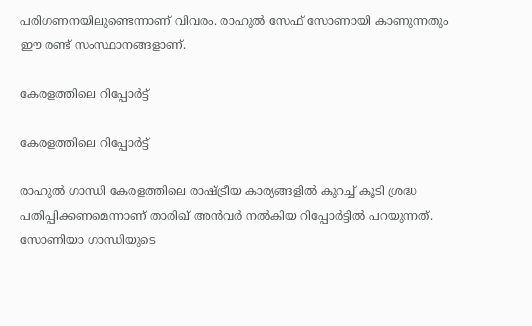പരിഗണനയിലുണ്ടെന്നാണ് വിവരം. രാഹുല്‍ സേഫ് സോണായി കാണുന്നതും ഈ രണ്ട് സംസ്ഥാനങ്ങളാണ്.

കേരളത്തിലെ റിപ്പോര്‍ട്ട്

കേരളത്തിലെ റിപ്പോര്‍ട്ട്

രാഹുല്‍ ഗാന്ധി കേരളത്തിലെ രാഷ്ട്രീയ കാര്യങ്ങളില്‍ കുറച്ച് കൂടി ശ്രദ്ധ പതിപ്പിക്കണമെന്നാണ് താരിഖ് അന്‍വര്‍ നല്‍കിയ റിപ്പോര്‍ട്ടില്‍ പറയുന്നത്. സോണിയാ ഗാന്ധിയുടെ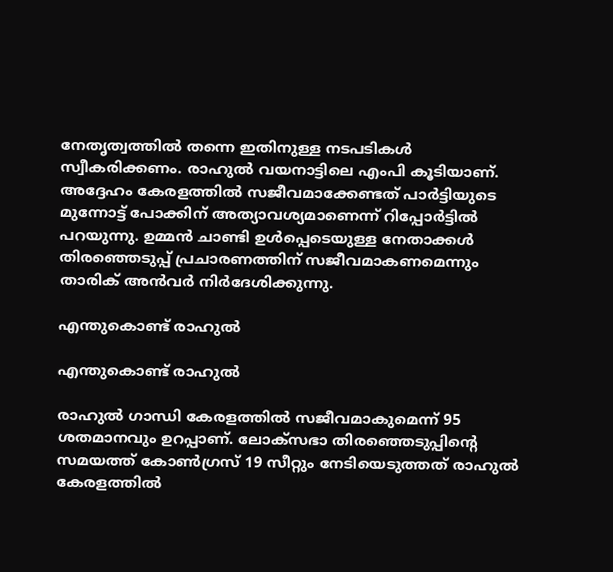നേതൃത്വത്തില്‍ തന്നെ ഇതിനുള്ള നടപടികള്‍ സ്വീകരിക്കണം. രാഹുല്‍ വയനാട്ടിലെ എംപി കൂടിയാണ്. അദ്ദേഹം കേരളത്തില്‍ സജീവമാക്കേണ്ടത് പാര്‍ട്ടിയുടെ മുന്നോട്ട് പോക്കിന് അത്യാവശ്യമാണെന്ന് റിപ്പോര്‍ട്ടില്‍ പറയുന്നു. ഉമ്മന്‍ ചാണ്ടി ഉള്‍പ്പെടെയുള്ള നേതാക്കള്‍ തിരഞ്ഞെടുപ്പ് പ്രചാരണത്തിന് സജീവമാകണമെന്നും താരിക് അന്‍വര്‍ നിര്‍ദേശിക്കുന്നു.

എന്തുകൊണ്ട് രാഹുല്‍

എന്തുകൊണ്ട് രാഹുല്‍

രാഹുല്‍ ഗാന്ധി കേരളത്തില്‍ സജീവമാകുമെന്ന് 95 ശതമാനവും ഉറപ്പാണ്. ലോക്‌സഭാ തിരഞ്ഞെടുപ്പിന്റെ സമയത്ത് കോണ്‍ഗ്രസ് 19 സീറ്റും നേടിയെടുത്തത് രാഹുല്‍ കേരളത്തില്‍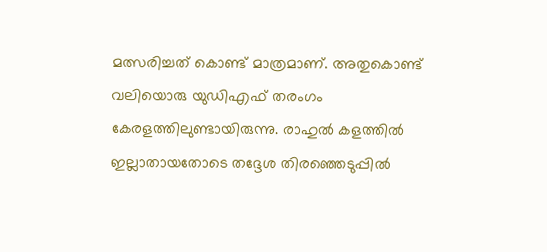മത്സരിച്ചത് കൊണ്ട് മാത്രമാണ്. അതുകൊണ്ട് വലിയൊരു യുഡിഎഫ് തരംഗം കേരളത്തിലുണ്ടായിരുന്നു. രാഹുല്‍ കളത്തില്‍ ഇല്ലാതായതോടെ തദ്ദേശ തിരഞ്ഞെടുപ്പില്‍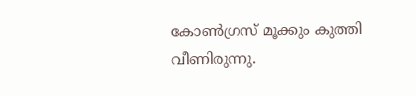കോണ്‍ഗ്രസ് മൂക്കും കുത്തി വീണിരുന്നു.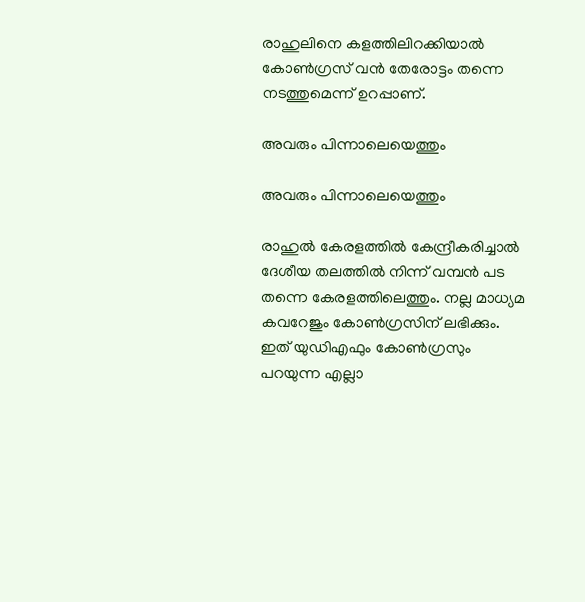രാഹുലിനെ കളത്തിലിറക്കിയാല്‍ കോണ്‍ഗ്രസ് വന്‍ തേരോട്ടം തന്നെ നടത്തുമെന്ന് ഉറപ്പാണ്.

അവരും പിന്നാലെയെത്തും

അവരും പിന്നാലെയെത്തും

രാഹുല്‍ കേരളത്തില്‍ കേന്ദ്രീകരിച്ചാല്‍ ദേശീയ തലത്തില്‍ നിന്ന് വമ്പന്‍ പട തന്നെ കേരളത്തിലെത്തും. നല്ല മാധ്യമ കവറേജും കോണ്‍ഗ്രസിന് ലഭിക്കും. ഇത് യുഡിഎഫും കോണ്‍ഗ്രസും പറയുന്ന എല്ലാ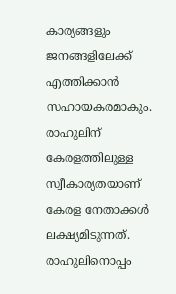കാര്യങ്ങളും ജനങ്ങളിലേക്ക് എത്തിക്കാന്‍ സഹായകരമാകും. രാഹുലിന് കേരളത്തിലുള്ള സ്വീകാര്യതയാണ് കേരള നേതാക്കള്‍ ലക്ഷ്യമിടുന്നത്. രാഹുലിനൊപ്പം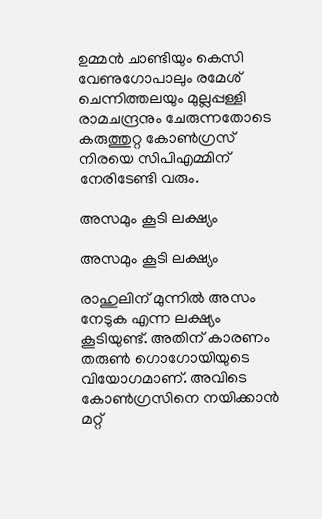ഉമ്മന്‍ ചാണ്ടിയും കെസി വേണുഗോപാലും രമേശ് ചെന്നിത്തലയും മുല്ലപ്പള്ളി രാമചന്ദ്രനും ചേരുന്നതോടെ കരുത്തുറ്റ കോണ്‍ഗ്രസ് നിരയെ സിപിഎമ്മിന് നേരിടേണ്ടി വരും.

അസമും കൂടി ലക്ഷ്യം

അസമും കൂടി ലക്ഷ്യം

രാഹുലിന് മുന്നില്‍ അസം നേടുക എന്ന ലക്ഷ്യം കൂടിയുണ്ട്. അതിന് കാരണം തരുണ്‍ ഗൊഗോയിയുടെ വിയോഗമാണ്. അവിടെ കോണ്‍ഗ്രസിനെ നയിക്കാന്‍ മറ്റ്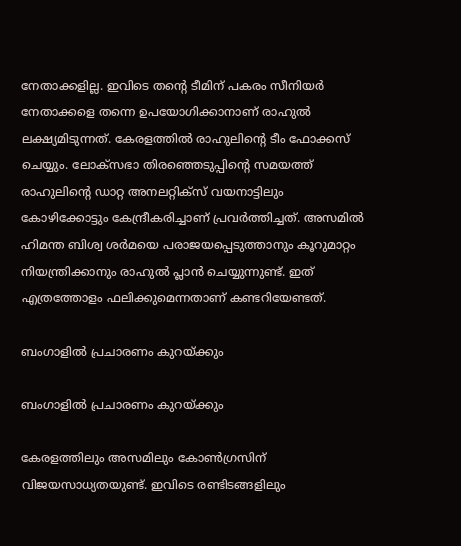നേതാക്കളില്ല. ഇവിടെ തന്റെ ടീമിന് പകരം സീനിയര്‍ നേതാക്കളെ തന്നെ ഉപയോഗിക്കാനാണ് രാഹുല്‍ ലക്ഷ്യമിടുന്നത്. കേരളത്തില്‍ രാഹുലിന്റെ ടീം ഫോക്കസ് ചെയ്യും. ലോക്‌സഭാ തിരഞ്ഞെടുപ്പിന്റെ സമയത്ത് രാഹുലിന്റെ ഡാറ്റ അനലറ്റിക്‌സ് വയനാട്ടിലും കോഴിക്കോട്ടും കേന്ദ്രീകരിച്ചാണ് പ്രവര്‍ത്തിച്ചത്. അസമില്‍ ഹിമന്ത ബിശ്വ ശര്‍മയെ പരാജയപ്പെടുത്താനും കൂറുമാറ്റം നിയന്ത്രിക്കാനും രാഹുല്‍ പ്ലാന്‍ ചെയ്യുന്നുണ്ട്. ഇത് എത്രത്തോളം ഫലിക്കുമെന്നതാണ് കണ്ടറിയേണ്ടത്.

ബംഗാളില്‍ പ്രചാരണം കുറയ്ക്കും

ബംഗാളില്‍ പ്രചാരണം കുറയ്ക്കും

കേരളത്തിലും അസമിലും കോണ്‍ഗ്രസിന് വിജയസാധ്യതയുണ്ട്. ഇവിടെ രണ്ടിടങ്ങളിലും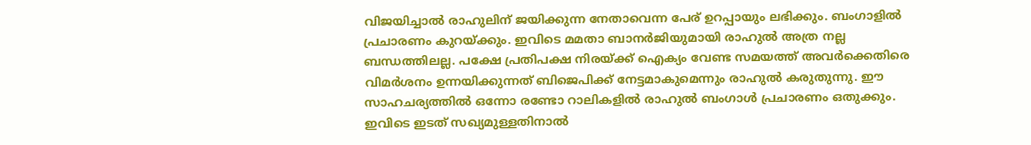വിജയിച്ചാല്‍ രാഹുലിന് ജയിക്കുന്ന നേതാവെന്ന പേര് ഉറപ്പായും ലഭിക്കും. ബംഗാളില്‍ പ്രചാരണം കുറയ്ക്കും. ഇവിടെ മമതാ ബാനര്‍ജിയുമായി രാഹുല്‍ അത്ര നല്ല ബന്ധത്തിലല്ല. പക്ഷേ പ്രതിപക്ഷ നിരയ്ക്ക് ഐക്യം വേണ്ട സമയത്ത് അവര്‍ക്കെതിരെ വിമര്‍ശനം ഉന്നയിക്കുന്നത് ബിജെപിക്ക് നേട്ടമാകുമെന്നും രാഹുല്‍ കരുതുന്നു. ഈ സാഹചര്യത്തില്‍ ഒന്നോ രണ്ടോ റാലികളില്‍ രാഹുല്‍ ബംഗാള്‍ പ്രചാരണം ഒതുക്കും. ഇവിടെ ഇടത് സഖ്യമുള്ളതിനാല്‍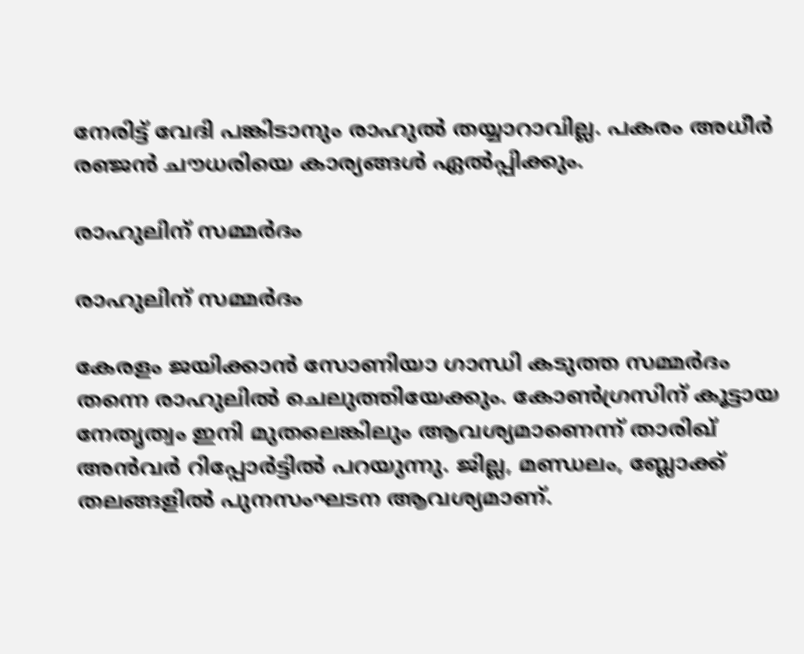നേരിട്ട് വേദി പങ്കിടാനും രാഹുല്‍ തയ്യാറാവില്ല. പകരം അധീര്‍ രഞ്ജന്‍ ചൗധരിയെ കാര്യങ്ങള്‍ ഏല്‍പ്പിക്കും.

രാഹുലിന് സമ്മര്‍ദം

രാഹുലിന് സമ്മര്‍ദം

കേരളം ജയിക്കാന്‍ സോണിയാ ഗാന്ധി കടുത്ത സമ്മര്‍ദം തന്നെ രാഹുലില്‍ ചെലുത്തിയേക്കും. കോണ്‍ഗ്രസിന് കൂട്ടായ നേതൃത്വം ഇനി മുതലെങ്കിലും ആവശ്യമാണെന്ന് താരിഖ് അന്‍വര്‍ റിപ്പോര്‍ട്ടില്‍ പറയുന്നു. ജില്ല, മണ്ഡലം, ബ്ലോക്ക് തലങ്ങളില്‍ പുനസംഘടന ആവശ്യമാണ്.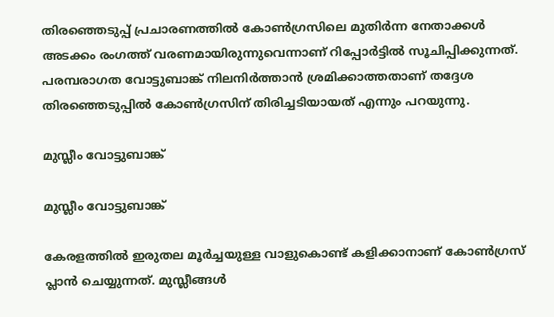തിരഞ്ഞെടുപ്പ് പ്രചാരണത്തില്‍ കോണ്‍ഗ്രസിലെ മുതിര്‍ന്ന നേതാക്കള്‍ അടക്കം രംഗത്ത് വരണമായിരുന്നുവെന്നാണ് റിപ്പോര്‍ട്ടില്‍ സൂചിപ്പിക്കുന്നത്. പരമ്പരാഗത വോട്ടുബാങ്ക് നിലനിര്‍ത്താന്‍ ശ്രമിക്കാത്തതാണ് തദ്ദേശ തിരഞ്ഞെടുപ്പില്‍ കോണ്‍ഗ്രസിന് തിരിച്ചടിയായത് എന്നും പറയുന്നു.

മുസ്ലീം വോട്ടുബാങ്ക്

മുസ്ലീം വോട്ടുബാങ്ക്

കേരളത്തില്‍ ഇരുതല മൂര്‍ച്ചയുള്ള വാളുകൊണ്ട് കളിക്കാനാണ് കോണ്‍ഗ്രസ് പ്ലാന്‍ ചെയ്യുന്നത്. മുസ്ലീങ്ങള്‍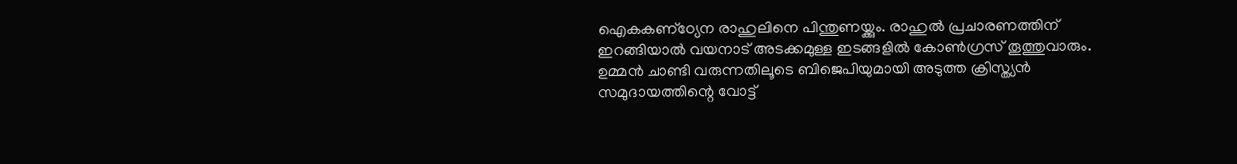ഐകകണ്‌ഠ്യേന രാഹുലിനെ പിന്തുണയ്ക്കും. രാഹുല്‍ പ്രചാരണത്തിന് ഇറങ്ങിയാല്‍ വയനാട് അടക്കമുള്ള ഇടങ്ങളില്‍ കോണ്‍ഗ്രസ് തൂത്തുവാരും. ഉമ്മന്‍ ചാണ്ടി വരുന്നതിലൂടെ ബിജെപിയുമായി അടുത്ത ക്രിസ്ത്യന്‍ സമുദായത്തിന്റെ വോട്ട്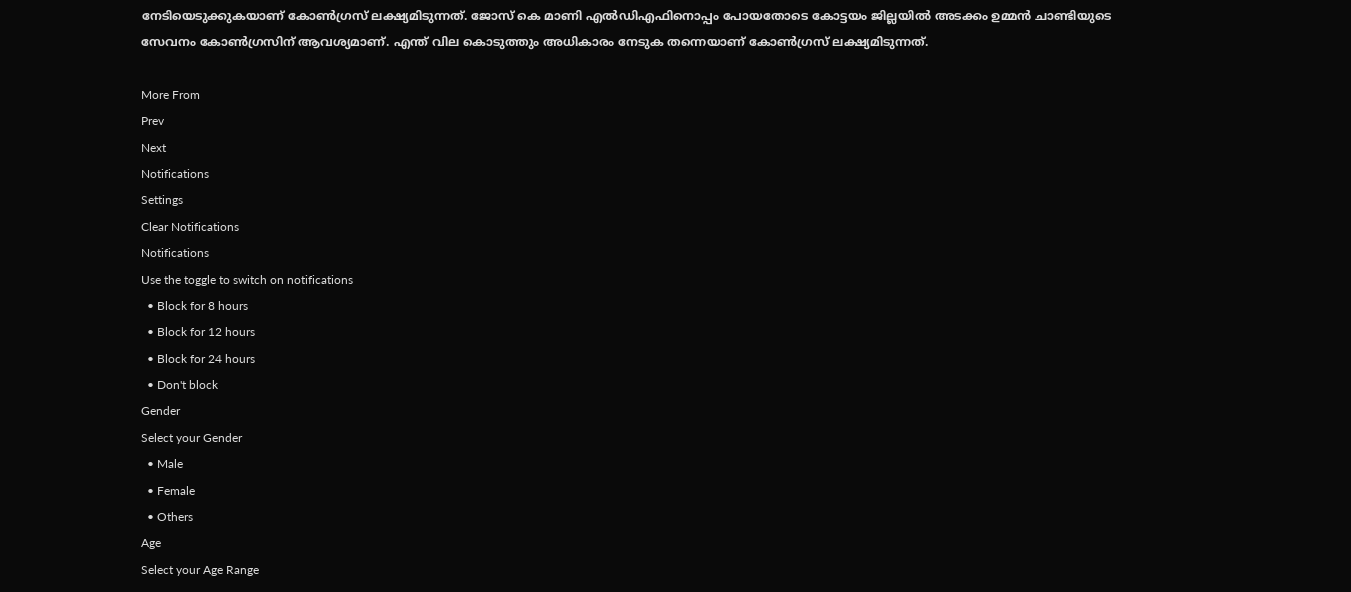നേടിയെടുക്കുകയാണ് കോണ്‍ഗ്രസ് ലക്ഷ്യമിടുന്നത്. ജോസ് കെ മാണി എല്‍ഡിഎഫിനൊപ്പം പോയതോടെ കോട്ടയം ജില്ലയില്‍ അടക്കം ഉമ്മന്‍ ചാണ്ടിയുടെ സേവനം കോണ്‍ഗ്രസിന് ആവശ്യമാണ്. എന്ത് വില കൊടുത്തും അധികാരം നേടുക തന്നെയാണ് കോണ്‍ഗ്രസ് ലക്ഷ്യമിടുന്നത്.

More From
Prev
Next
Notifications
Settings
Clear Notifications
Notifications
Use the toggle to switch on notifications
  • Block for 8 hours
  • Block for 12 hours
  • Block for 24 hours
  • Don't block
Gender
Select your Gender
  • Male
  • Female
  • Others
Age
Select your Age Range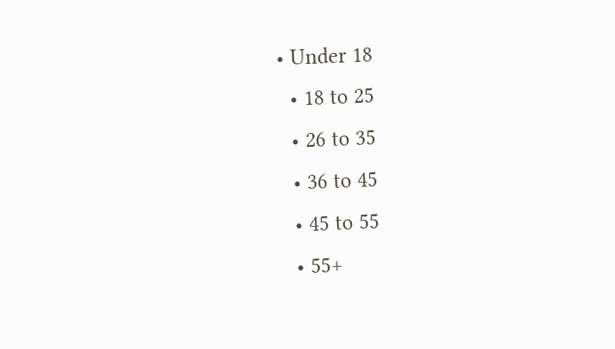• Under 18
  • 18 to 25
  • 26 to 35
  • 36 to 45
  • 45 to 55
  • 55+